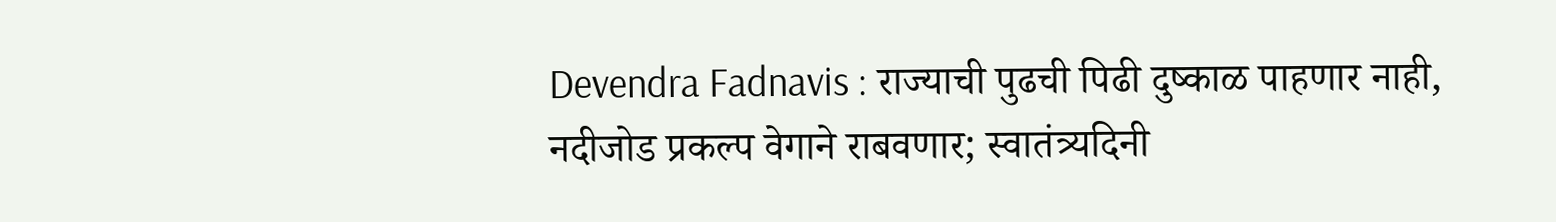Devendra Fadnavis : राज्याची पुढची पिढी दुष्काळ पाहणार नाही, नदीजोड प्रकल्प वेगाने राबवणार; स्वातंत्र्यदिनी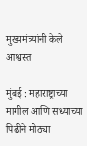मुख्यमंत्र्यांनी केले आश्वस्त

मुंबई : महाराष्ट्राच्या मागील आणि सध्याच्या पिढीने मोठ्या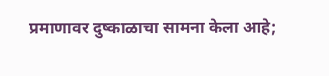प्रमाणावर दुष्काळाचा सामना केला आहे;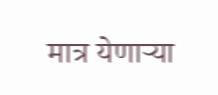मात्र येणाऱ्या